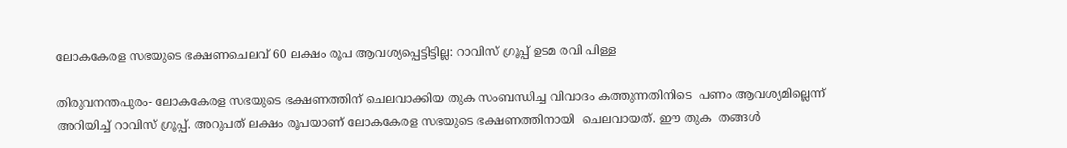ലോകകേരള സഭയുടെ ഭക്ഷണചെലവ് 60 ലക്ഷം രൂപ ആവശ്യപ്പെട്ടിട്ടില്ല: റാവിസ് ഗ്രൂപ്പ് ഉടമ രവി പിള്ള

തിരുവനന്തപുരം- ലോകകേരള സഭയുടെ ഭക്ഷണത്തിന് ചെലവാക്കിയ തുക സംബന്ധിച്ച വിവാദം കത്തുന്നതിനിടെ  പണം ആവശ്യമില്ലെന്ന് അറിയിച്ച് റാവിസ് ഗ്രൂപ്പ്. അറുപത് ലക്ഷം രൂപയാണ് ലോകകേരള സഭയുടെ ഭക്ഷണത്തിനായി  ചെലവായത്. ഈ തുക  തങ്ങള്‍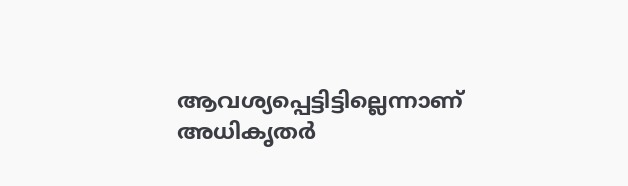ആവശ്യപ്പെട്ടിട്ടില്ലെന്നാണ് അധികൃതര്‍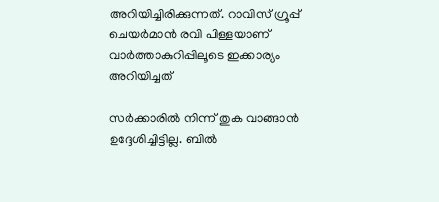അറിയിച്ചിരിക്കുന്നത്. റാവിസ് ഗ്രൂപ്പ് ചെയര്‍മാന്‍ രവി പിള്ളയാണ് വാര്‍ത്താകുറിപ്പിലൂടെ ഇക്കാര്യം അറിയിച്ചത്

സര്‍ക്കാരില്‍ നിന്ന് തുക വാങ്ങാന്‍ ഉദ്ദേശിച്ചിട്ടില്ല. ബില്‍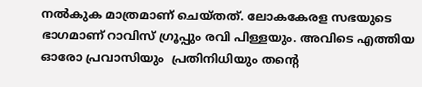നല്‍കുക മാത്രമാണ് ചെയ്തത്. ലോകകേരള സഭയുടെ ഭാഗമാണ് റാവിസ് ഗ്രൂപ്പും രവി പിള്ളയും. അവിടെ എത്തിയ ഓരോ പ്രവാസിയും  പ്രതിനിധിയും തന്റെ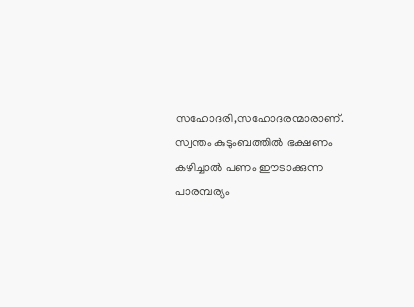സഹോദരി,സഹോദരന്മാരാണ്. സ്വന്തം കുടുംബത്തില്‍ ഭക്ഷണം കഴിച്ചാല്‍ പണം ഈടാക്കുന്ന പാരമ്പര്യം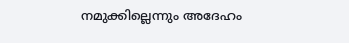നമുക്കില്ലെന്നും അദേഹം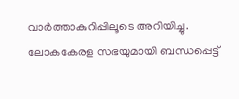വാര്‍ത്താകുറിപ്പിലൂടെ അറിയിച്ചു. ലോകകേരള സഭയുമായി ബന്ധപ്പെട്ട്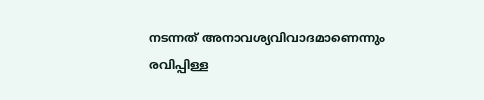നടന്നത് അനാവശ്യവിവാദമാണെന്നും രവിപ്പിള്ള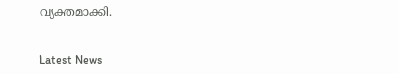വ്യക്തമാക്കി.


Latest News